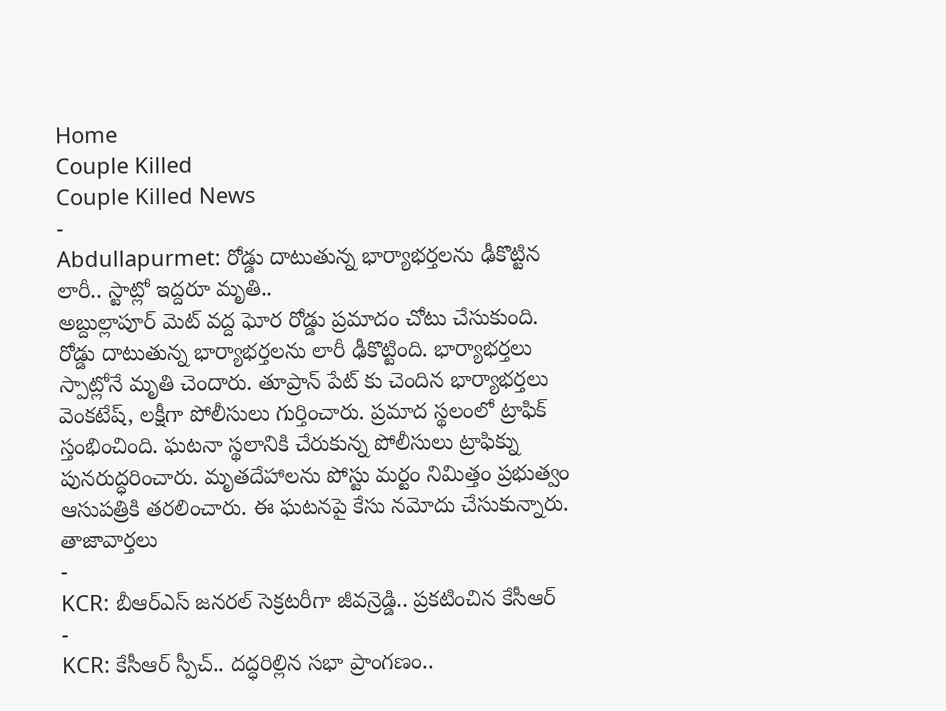Home
Couple Killed
Couple Killed News
-
Abdullapurmet: రోడ్డు దాటుతున్న భార్యాభర్తలను ఢీకొట్టిన లారీ.. స్టాట్లో ఇద్దరూ మృతి..
అబ్దుల్లాపూర్ మెట్ వద్ద ఘోర రోడ్డు ప్రమాదం చోటు చేసుకుంది. రోడ్డు దాటుతున్న భార్యాభర్తలను లారీ ఢీకొట్టింది. భార్యాభర్తలు స్పాట్లోనే మృతి చెందారు. తూప్రాన్ పేట్ కు చెందిన భార్యాభర్తలు వెంకటేష్, లక్షీగా పోలీసులు గుర్తించారు. ప్రమాద స్థలంలో ట్రాఫిక్ స్తంభించింది. ఘటనా స్థలానికి చేరుకున్న పోలీసులు ట్రాఫిక్ను పునరుద్ధరించారు. మృతదేహాలను పోస్టు మర్టం నిమిత్తం ప్రభుత్వం ఆసుపత్రికి తరలించారు. ఈ ఘటనపై కేసు నమోదు చేసుకున్నారు.
తాజావార్తలు
-
KCR: బీఆర్ఎస్ జనరల్ సెక్రటరీగా జీవన్రెడ్డి.. ప్రకటించిన కేసీఆర్
-
KCR: కేసీఆర్ స్పీచ్.. దద్ధరిల్లిన సభా ప్రాంగణం..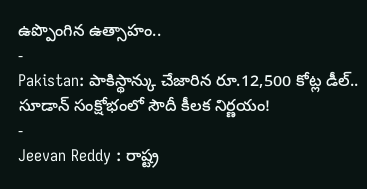ఉప్పొంగిన ఉత్సాహం..
-
Pakistan: పాకిస్థాన్కు చేజారిన రూ.12,500 కోట్ల డీల్.. సూడాన్ సంక్షోభంలో సౌదీ కీలక నిర్ణయం!
-
Jeevan Reddy : రాష్ట్ర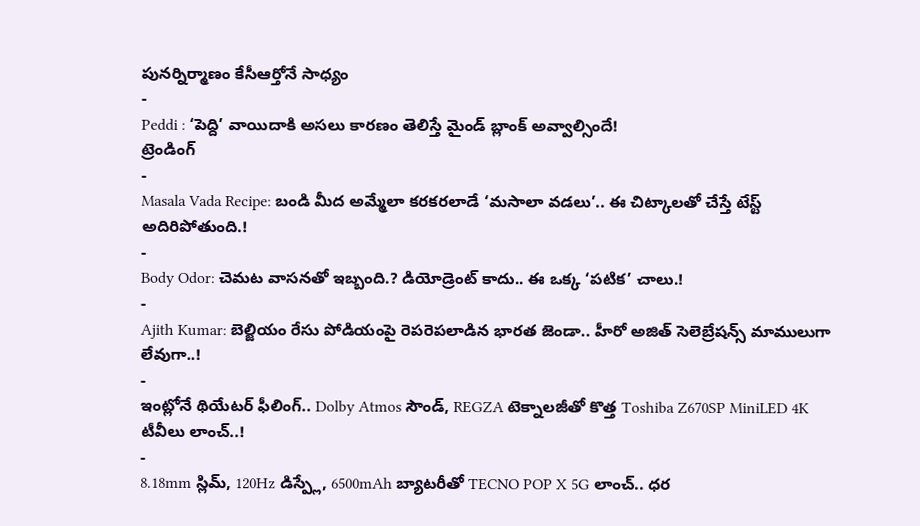పునర్నిర్మాణం కేసీఆర్తోనే సాధ్యం
-
Peddi : ‘పెద్ది’ వాయిదాకి అసలు కారణం తెలిస్తే మైండ్ బ్లాంక్ అవ్వాల్సిందే!
ట్రెండింగ్
-
Masala Vada Recipe: బండి మీద అమ్మేలా కరకరలాడే ‘మసాలా వడలు’.. ఈ చిట్కాలతో చేస్తే టేస్ట్ అదిరిపోతుంది.!
-
Body Odor: చెమట వాసనతో ఇబ్బంది.? డియోడ్రెంట్ కాదు.. ఈ ఒక్క ‘పటిక’ చాలు.!
-
Ajith Kumar: బెల్జియం రేసు పోడియంపై రెపరెపలాడిన భారత జెండా.. హీరో అజిత్ సెలెబ్రేషన్స్ మాములుగా లేవుగా..!
-
ఇంట్లోనే థియేటర్ ఫీలింగ్.. Dolby Atmos సౌండ్, REGZA టెక్నాలజీతో కొత్త Toshiba Z670SP MiniLED 4K టీవీలు లాంచ్..!
-
8.18mm స్లిమ్, 120Hz డిస్ప్లే, 6500mAh బ్యాటరీతో TECNO POP X 5G లాంచ్.. ధర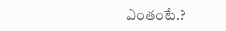ఎంతంటే.?